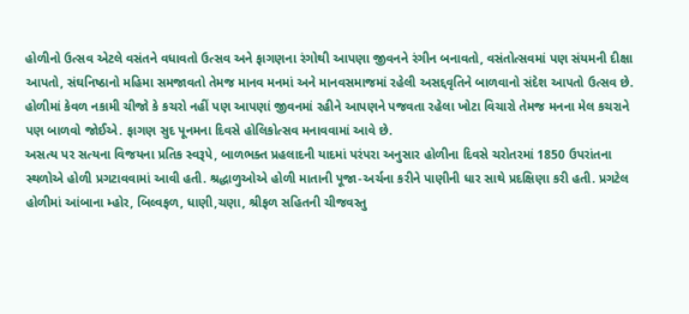હોળીનો ઉત્સવ એટલે વસંતને વધાવતો ઉત્સવ અને ફાગણના રંગોથી આપણા જીવનને રંગીન બનાવતો, વસંતોત્સવમાં પણ સંયમની દીક્ષા આપતો, સંઘનિષ્ઠાનો મહિમા સમજાવતો તેમજ માનવ મનમાં અને માનવસમાજમાં રહેલી અસદ્દવૃતિને બાળવાનો સંદેશ આપતો ઉત્સવ છે. હોળીમાં કેવળ નકામી ચીજો કે કચરો નહીં પણ આપણાં જીવનમાં રહીને આપણને પજવતા રહેલા ખોટા વિચારો તેમજ મનના મેલ કચરાને પણ બાળવો જોઈએ. ફાગણ સુદ પૂનમના દિવસે હોલિકોત્સવ મનાવવામાં આવે છે.
અસત્ય પર સત્યના વિજયના પ્રતિક સ્વરૂપે, બાળભક્ત પ્રહલાદની યાદમાં પરંપરા અનુસાર હોળીના દિવસે ચરોતરમાં 1850 ઉપરાંતના સ્થળોએ હોળી પ્રગટાવવામાં આવી હતી. શ્રદ્ધાળુઓએ હોળી માતાની પૂજા-અર્ચના કરીને પાણીની ધાર સાથે પ્રદક્ષિણા કરી હતી. પ્રગટેલ હોળીમાં આંબાના મ્હોર, બિલ્વફળ, ધાણી,ચણા, શ્રીફળ સહિતની ચીજવસ્તુ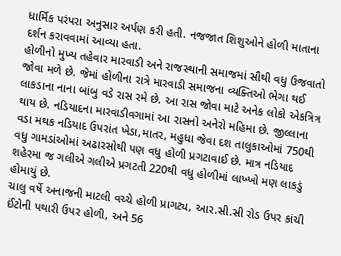ધાર્મિક પરંપરા અનુસાર અર્પણ કરી હતી. નજજાત શિશુઓને હોળી માતાના દર્શન કરાવવામાં આવ્યા હતા.
હોળીનો મુખ્ય તહેવાર મારવાડી અને રાજસ્થાની સમાજમાં સૌથી વધુ ઉજવાતો જોવા મળે છે. જેમાં હોળીના રાત્રે મારવાડી સમાજના વ્યક્તિઓ ભેગા થઈ લાકડાના નાના બાંબુ વડે રાસ રમે છે. આ રાસ જોવા માટે અનેક લોકો એકત્રિત્ર થાય છે. નડિયાદના મારવાડીવગામાં આ રાસનો અનેરો મહિમા છે. જીલ્લાના વડા મથક નડિયાદ ઉપરાંત ખેડા,માતર, મહુધા જેવા દશ તાલુકાઓમાં 750થી વધુ ગામડાંઓમાં અઢારસોથી પણ વધુ હોળી પ્રગટાવાઈ છે. માત્ર નડિયાદ શહેરમા જ ગલીએ ગલીએ પ્રગટતી 220થી વધુ હોળીમાં લાખ્ખો મણ લાકડું હોમાયું છે.
ચાલુ વર્ષે અનાજની માટલી વચ્ચે હોળી પ્રાગટ્ય, આર.સી.સી રોડ ઉપર કાંચી ઈંટોની પથારી ઉપર હોળી, અને 56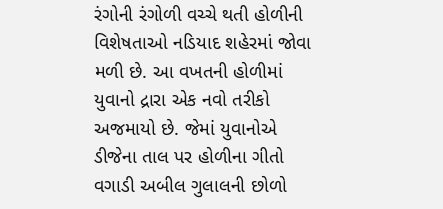રંગોની રંગોળી વચ્ચે થતી હોળીની વિશેષતાઓ નડિયાદ શહેરમાં જોવા મળી છે. આ વખતની હોળીમાં યુવાનો દ્રારા એક નવો તરીકો અજમાયો છે. જેમાં યુવાનોએ ડીજેના તાલ પર હોળીના ગીતો વગાડી અબીલ ગુલાલની છોળો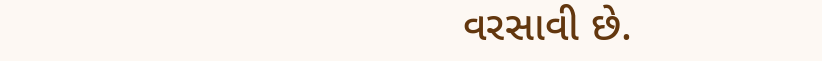વરસાવી છે.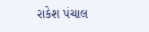રાકેશ પંચાલ